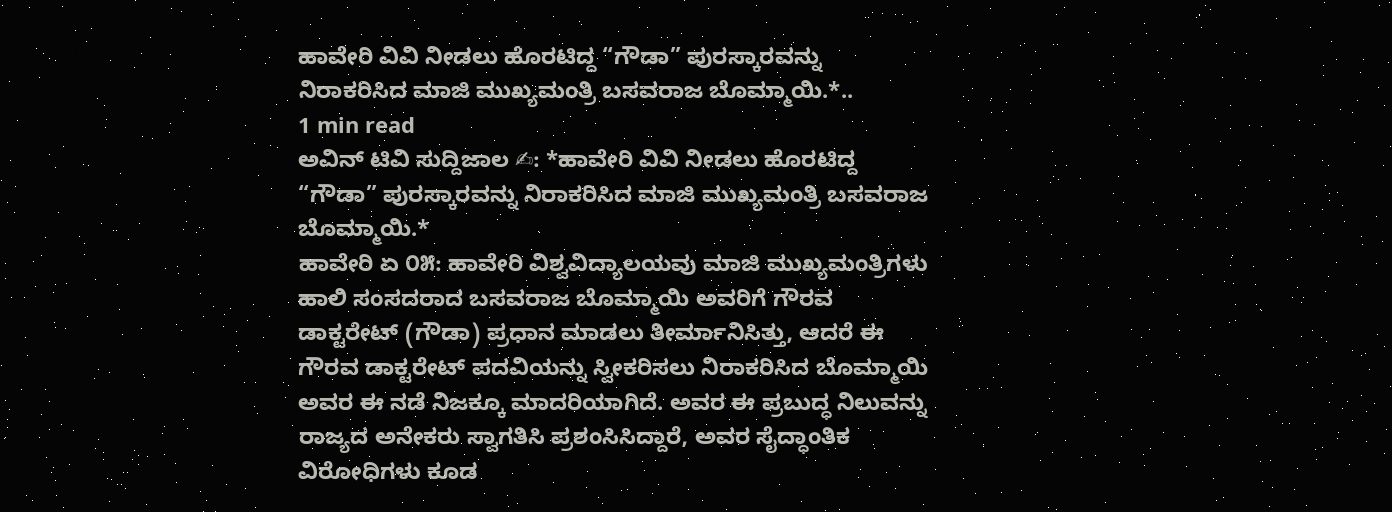ಹಾವೇರಿ ವಿವಿ ನೀಡಲು ಹೊರಟಿದ್ದ “ಗೌಡಾ” ಪುರಸ್ಕಾರವನ್ನು ನಿರಾಕರಿಸಿದ ಮಾಜಿ ಮುಖ್ಯಮಂತ್ರಿ ಬಸವರಾಜ ಬೊಮ್ಮಾಯಿ.*..
1 min read
ಅವಿನ್ ಟಿವಿ ಸುದ್ದಿಜಾಲ ✍: *ಹಾವೇರಿ ವಿವಿ ನೀಡಲು ಹೊರಟಿದ್ದ “ಗೌಡಾ” ಪುರಸ್ಕಾರವನ್ನು ನಿರಾಕರಿಸಿದ ಮಾಜಿ ಮುಖ್ಯಮಂತ್ರಿ ಬಸವರಾಜ ಬೊಮ್ಮಾಯಿ.*
ಹಾವೇರಿ ಏ ೦೫: ಹಾವೇರಿ ವಿಶ್ವವಿದ್ಯಾಲಯವು ಮಾಜಿ ಮುಖ್ಯಮಂತ್ರಿಗಳು ಹಾಲಿ ಸಂಸದರಾದ ಬಸವರಾಜ ಬೊಮ್ಮಾಯಿ ಅವರಿಗೆ ಗೌರವ ಡಾಕ್ಟರೇಟ್ (ಗೌಡಾ) ಪ್ರಧಾನ ಮಾಡಲು ತೀರ್ಮಾನಿಸಿತ್ತು, ಆದರೆ ಈ ಗೌರವ ಡಾಕ್ಟರೇಟ್ ಪದವಿಯನ್ನು ಸ್ವೀಕರಿಸಲು ನಿರಾಕರಿಸಿದ ಬೊಮ್ಮಾಯಿ ಅವರ ಈ ನಡೆ ನಿಜಕ್ಕೂ ಮಾದರಿಯಾಗಿದೆ. ಅವರ ಈ ಪ್ರಬುದ್ಧ ನಿಲುವನ್ನು ರಾಜ್ಯದ ಅನೇಕರು ಸ್ವಾಗತಿಸಿ ಪ್ರಶಂಸಿಸಿದ್ದಾರೆ, ಅವರ ಸೈದ್ಧಾಂತಿಕ ವಿರೋಧಿಗಳು ಕೂಡ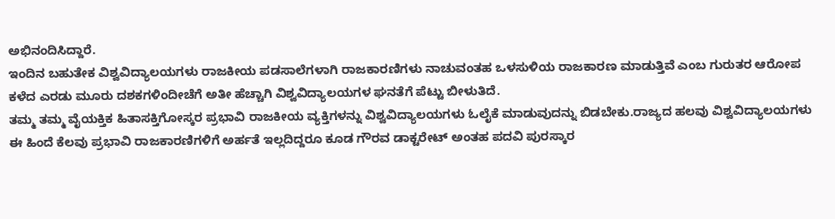ಅಭಿನಂದಿಸಿದ್ದಾರೆ.
ಇಂದಿನ ಬಹುತೇಕ ವಿಶ್ವವಿದ್ಯಾಲಯಗಳು ರಾಜಕೀಯ ಪಡಸಾಲೆಗಳಾಗಿ ರಾಜಕಾರಣಿಗಳು ನಾಚುವಂತಹ ಒಳಸುಳಿಯ ರಾಜಕಾರಣ ಮಾಡುತ್ತಿವೆ ಎಂಬ ಗುರುತರ ಆರೋಪ ಕಳೆದ ಎರಡು ಮೂರು ದಶಕಗಳಿಂದೀಚೆಗೆ ಅತೀ ಹೆಚ್ಚಾಗಿ ವಿಶ್ವವಿದ್ಯಾಲಯಗಳ ಘನತೆಗೆ ಪೆಟ್ಟು ಬೀಳುತಿದೆ.
ತಮ್ಮ ತಮ್ಮ ವೈಯಕ್ತಿಕ ಹಿತಾಸಕ್ತಿಗೋಸ್ಕರ ಪ್ರಭಾವಿ ರಾಜಕೀಯ ವ್ಯಕ್ತಿಗಳನ್ನು ವಿಶ್ವವಿದ್ಯಾಲಯಗಳು ಓಲೈಕೆ ಮಾಡುವುದನ್ನು ಬಿಡಬೇಕು.ರಾಜ್ಯದ ಹಲವು ವಿಶ್ವವಿದ್ಯಾಲಯಗಳು ಈ ಹಿಂದೆ ಕೆಲವು ಪ್ರಭಾವಿ ರಾಜಕಾರಣಿಗಳಿಗೆ ಅರ್ಹತೆ ಇಲ್ಲದಿದ್ದರೂ ಕೂಡ ಗೌರವ ಡಾಕ್ಟರೇಟ್ ಅಂತಹ ಪದವಿ ಪುರಸ್ಕಾರ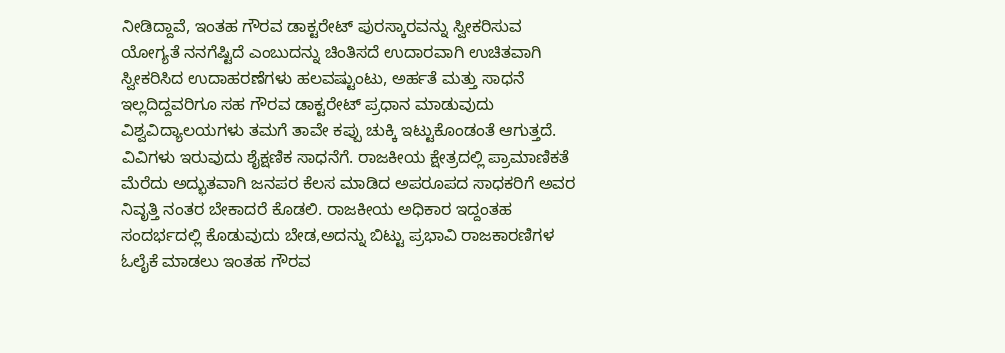ನೀಡಿದ್ದಾವೆ, ಇಂತಹ ಗೌರವ ಡಾಕ್ಟರೇಟ್ ಪುರಸ್ಕಾರವನ್ನು ಸ್ವೀಕರಿಸುವ ಯೋಗ್ಯತೆ ನನಗೆಷ್ಟಿದೆ ಎಂಬುದನ್ನು ಚಿಂತಿಸದೆ ಉದಾರವಾಗಿ ಉಚಿತವಾಗಿ ಸ್ವೀಕರಿಸಿದ ಉದಾಹರಣೆಗಳು ಹಲವಷ್ಟುಂಟು, ಅರ್ಹತೆ ಮತ್ತು ಸಾಧನೆ ಇಲ್ಲದಿದ್ದವರಿಗೂ ಸಹ ಗೌರವ ಡಾಕ್ಟರೇಟ್ ಪ್ರಧಾನ ಮಾಡುವುದು ವಿಶ್ವವಿದ್ಯಾಲಯಗಳು ತಮಗೆ ತಾವೇ ಕಪ್ಪು ಚುಕ್ಕಿ ಇಟ್ಟುಕೊಂಡಂತೆ ಆಗುತ್ತದೆ.
ವಿವಿಗಳು ಇರುವುದು ಶೈಕ್ಷಣಿಕ ಸಾಧನೆಗೆ. ರಾಜಕೀಯ ಕ್ಷೇತ್ರದಲ್ಲಿ ಪ್ರಾಮಾಣಿಕತೆ ಮೆರೆದು ಅದ್ಭುತವಾಗಿ ಜನಪರ ಕೆಲಸ ಮಾಡಿದ ಅಪರೂಪದ ಸಾಧಕರಿಗೆ ಅವರ ನಿವೃತ್ತಿ ನಂತರ ಬೇಕಾದರೆ ಕೊಡಲಿ. ರಾಜಕೀಯ ಅಧಿಕಾರ ಇದ್ದಂತಹ ಸಂದರ್ಭದಲ್ಲಿ ಕೊಡುವುದು ಬೇಡ,ಅದನ್ನು ಬಿಟ್ಟು ಪ್ರಭಾವಿ ರಾಜಕಾರಣಿಗಳ ಓಲೈಕೆ ಮಾಡಲು ಇಂತಹ ಗೌರವ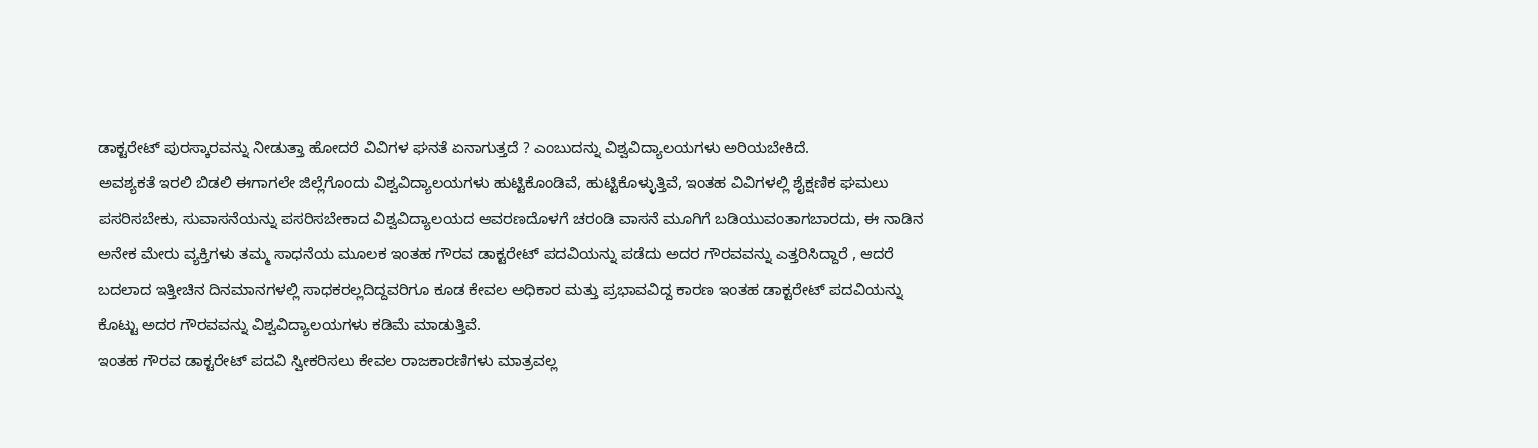ಡಾಕ್ಟರೇಟ್ ಪುರಸ್ಕಾರವನ್ನು ನೀಡುತ್ತಾ ಹೋದರೆ ವಿವಿಗಳ ಘನತೆ ಏನಾಗುತ್ತದೆ ? ಎಂಬುದನ್ನು ವಿಶ್ವವಿದ್ಯಾಲಯಗಳು ಅರಿಯಬೇಕಿದೆ.
ಅವಶ್ಯಕತೆ ಇರಲಿ ಬಿಡಲಿ ಈಗಾಗಲೇ ಜಿಲ್ಲೆಗೊಂದು ವಿಶ್ವವಿದ್ಯಾಲಯಗಳು ಹುಟ್ಟಿಕೊಂಡಿವೆ, ಹುಟ್ಟಿಕೊಳ್ಳುತ್ತಿವೆ, ಇಂತಹ ವಿವಿಗಳಲ್ಲಿ ಶೈಕ್ಷಣಿಕ ಘಮಲು ಪಸರಿಸಬೇಕು, ಸುವಾಸನೆಯನ್ನು ಪಸರಿಸಬೇಕಾದ ವಿಶ್ವವಿದ್ಯಾಲಯದ ಆವರಣದೊಳಗೆ ಚರಂಡಿ ವಾಸನೆ ಮೂಗಿಗೆ ಬಡಿಯುವಂತಾಗಬಾರದು, ಈ ನಾಡಿನ ಅನೇಕ ಮೇರು ವ್ಯಕ್ತಿಗಳು ತಮ್ಮ ಸಾಧನೆಯ ಮೂಲಕ ಇಂತಹ ಗೌರವ ಡಾಕ್ಟರೇಟ್ ಪದವಿಯನ್ನು ಪಡೆದು ಅದರ ಗೌರವವನ್ನು ಎತ್ತರಿಸಿದ್ದಾರೆ , ಆದರೆ ಬದಲಾದ ಇತ್ತೀಚಿನ ದಿನಮಾನಗಳಲ್ಲಿ ಸಾಧಕರಲ್ಲದಿದ್ದವರಿಗೂ ಕೂಡ ಕೇವಲ ಅಧಿಕಾರ ಮತ್ತು ಪ್ರಭಾವವಿದ್ದ ಕಾರಣ ಇಂತಹ ಡಾಕ್ಟರೇಟ್ ಪದವಿಯನ್ನು ಕೊಟ್ಟು ಅದರ ಗೌರವವನ್ನು ವಿಶ್ವವಿದ್ಯಾಲಯಗಳು ಕಡಿಮೆ ಮಾಡುತ್ತಿವೆ.
ಇಂತಹ ಗೌರವ ಡಾಕ್ಟರೇಟ್ ಪದವಿ ಸ್ವೀಕರಿಸಲು ಕೇವಲ ರಾಜಕಾರಣಿಗಳು ಮಾತ್ರವಲ್ಲ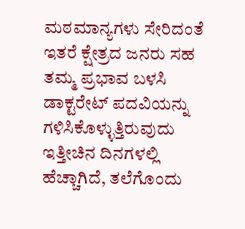ಮಠಮಾನ್ಯಗಳು ಸೇರಿದಂತೆ ಇತರೆ ಕ್ಷೇತ್ರದ ಜನರು ಸಹ ತಮ್ಮ ಪ್ರಭಾವ ಬಳಸಿ ಡಾಕ್ಟರೇಟ್ ಪದವಿಯನ್ನು ಗಳಿಸಿಕೊಳ್ಳುತ್ತಿರುವುದು ಇತ್ತೀಚಿನ ದಿನಗಳಲ್ಲಿ ಹೆಚ್ಚಾಗಿದೆ, ತಲೆಗೊಂದು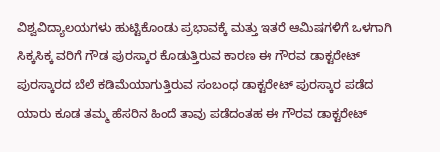ವಿಶ್ವವಿದ್ಯಾಲಯಗಳು ಹುಟ್ಟಿಕೊಂಡು ಪ್ರಭಾವಕ್ಕೆ ಮತ್ತು ಇತರೆ ಆಮಿಷಗಳಿಗೆ ಒಳಗಾಗಿ ಸಿಕ್ಕಸಿಕ್ಕ ವರಿಗೆ ಗೌಡ ಪುರಸ್ಕಾರ ಕೊಡುತ್ತಿರುವ ಕಾರಣ ಈ ಗೌರವ ಡಾಕ್ಟರೇಟ್ ಪುರಸ್ಕಾರದ ಬೆಲೆ ಕಡಿಮೆಯಾಗುತ್ತಿರುವ ಸಂಬಂಧ ಡಾಕ್ಟರೇಟ್ ಪುರಸ್ಕಾರ ಪಡೆದ ಯಾರು ಕೂಡ ತಮ್ಮ ಹೆಸರಿನ ಹಿಂದೆ ತಾವು ಪಡೆದಂತಹ ಈ ಗೌರವ ಡಾಕ್ಟರೇಟ್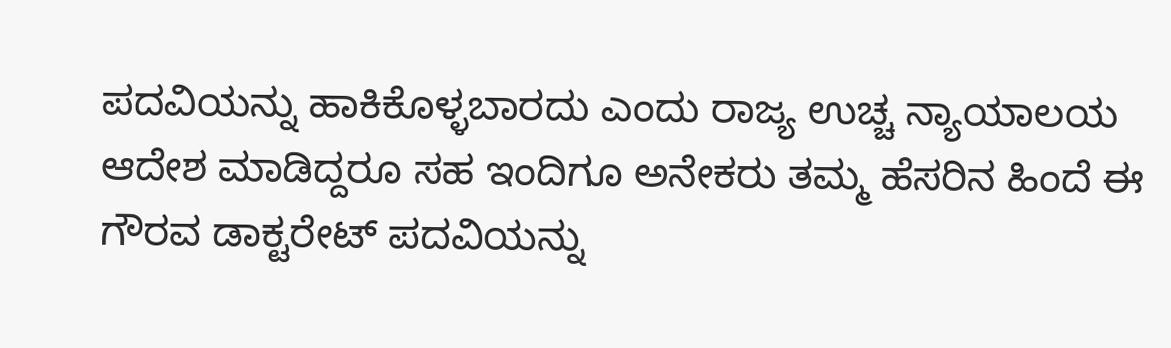ಪದವಿಯನ್ನು ಹಾಕಿಕೊಳ್ಳಬಾರದು ಎಂದು ರಾಜ್ಯ ಉಚ್ಚ ನ್ಯಾಯಾಲಯ ಆದೇಶ ಮಾಡಿದ್ದರೂ ಸಹ ಇಂದಿಗೂ ಅನೇಕರು ತಮ್ಮ ಹೆಸರಿನ ಹಿಂದೆ ಈ ಗೌರವ ಡಾಕ್ಟರೇಟ್ ಪದವಿಯನ್ನು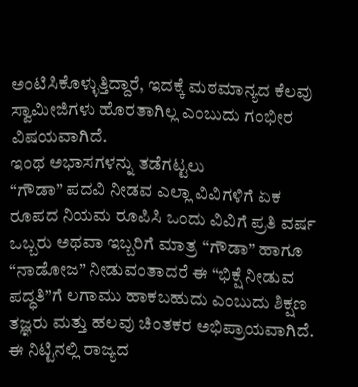ಅಂಟಿಸಿಕೊಳ್ಳುತ್ತಿದ್ದಾರೆ, ಇದಕ್ಕೆ ಮಠಮಾನ್ಯದ ಕೆಲವು ಸ್ವಾಮೀಜಿಗಳು ಹೊರತಾಗಿಲ್ಲ ಎಂಬುದು ಗಂಭೀರ ವಿಷಯವಾಗಿದೆ.
ಇಂಥ ಅಭಾಸಗಳನ್ನು ತಡೆಗಟ್ಟಲು
“ಗೌಡಾ” ಪದವಿ ನೀಡವ ಎಲ್ಲಾ ವಿವಿಗಳಿಗೆ ಏಕ ರೂಪದ ನಿಯಮ ರೂಪಿಸಿ ಒಂದು ವಿವಿಗೆ ಪ್ರತಿ ವರ್ಷ ಒಬ್ಬರು ಅಥವಾ ಇಬ್ಬರಿಗೆ ಮಾತ್ರ “ಗೌಡಾ” ಹಾಗೂ “ನಾಡೋಜ” ನೀಡುವಂತಾದರೆ ಈ “ಭಿಕ್ಷೆ ನೀಡುವ ಪದ್ಧತಿ”ಗೆ ಲಗಾಮು ಹಾಕಬಹುದು ಎಂಬುದು ಶಿಕ್ಷಣ ತಜ್ಞರು ಮತ್ತು ಹಲವು ಚಿಂತಕರ ಅಭಿಪ್ರಾಯವಾಗಿದೆ.
ಈ ನಿಟ್ಟಿನಲ್ಲಿ ರಾಜ್ಯದ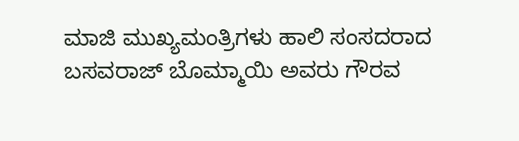ಮಾಜಿ ಮುಖ್ಯಮಂತ್ರಿಗಳು ಹಾಲಿ ಸಂಸದರಾದ ಬಸವರಾಜ್ ಬೊಮ್ಮಾಯಿ ಅವರು ಗೌರವ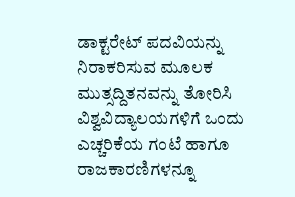ಡಾಕ್ಟರೇಟ್ ಪದವಿಯನ್ನು ನಿರಾಕರಿಸುವ ಮೂಲಕ ಮುತ್ಸದ್ದಿತನವನ್ನು ತೋರಿಸಿ ವಿಶ್ವವಿದ್ಯಾಲಯಗಳಿಗೆ ಒಂದು ಎಚ್ಚರಿಕೆಯ ಗಂಟೆ ಹಾಗೂ ರಾಜಕಾರಣಿಗಳನ್ನೂ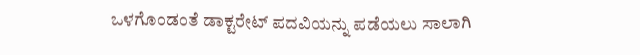ಒಳಗೊಂಡಂತೆ ಡಾಕ್ಟರೇಟ್ ಪದವಿಯನ್ನು ಪಡೆಯಲು ಸಾಲಾಗಿ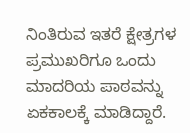ನಿಂತಿರುವ ಇತರೆ ಕ್ಷೇತ್ರಗಳ ಪ್ರಮುಖರಿಗೂ ಒಂದು ಮಾದರಿಯ ಪಾಠವನ್ನು ಏಕಕಾಲಕ್ಕೆ ಮಾಡಿದ್ದಾರೆ.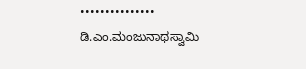•••••••••••••••
ಡಿ.ಎಂ.ಮಂಜುನಾಥಸ್ವಾಮಿ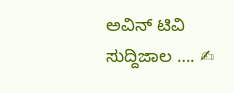ಅವಿನ್ ಟಿವಿ ಸುದ್ದಿಜಾಲ …. ✍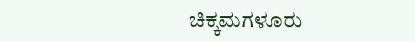ಚಿಕ್ಕಮಗಳೂರು